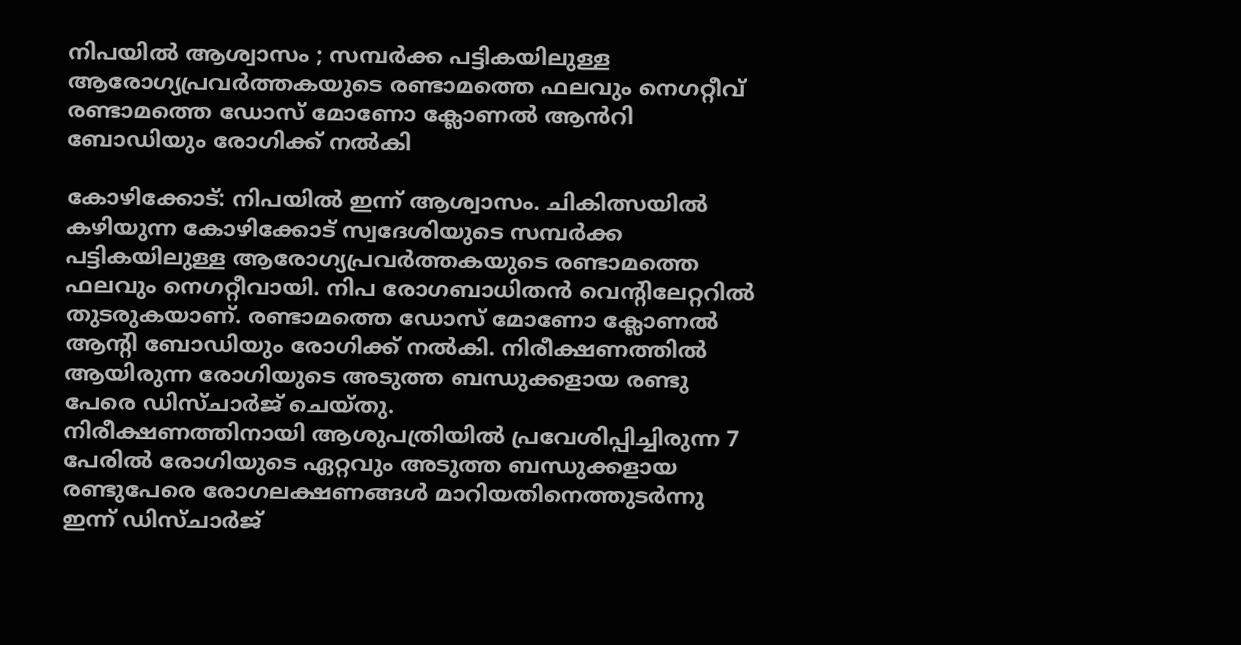നിപയിൽ ആശ്വാസം ; സമ്പർക്ക പട്ടികയിലുള്ള ആരോഗ്യപ്രവർത്തകയുടെ രണ്ടാമത്തെ ഫലവും നെഗറ്റീവ്
രണ്ടാമത്തെ ഡോസ് മോണോ ക്ലോണൽ ആൻറി ബോഡിയും രോഗിക്ക് നൽകി

കോഴിക്കോട്: നിപയിൽ ഇന്ന് ആശ്വാസം. ചികിത്സയിൽ കഴിയുന്ന കോഴിക്കോട് സ്വദേശിയുടെ സമ്പർക്ക പട്ടികയിലുള്ള ആരോഗ്യപ്രവർത്തകയുടെ രണ്ടാമത്തെ ഫലവും നെഗറ്റീവായി. നിപ രോഗബാധിതൻ വെന്റിലേറ്ററിൽ തുടരുകയാണ്. രണ്ടാമത്തെ ഡോസ് മോണോ ക്ലോണൽ ആന്റി ബോഡിയും രോഗിക്ക് നൽകി. നിരീക്ഷണത്തിൽ ആയിരുന്ന രോഗിയുടെ അടുത്ത ബന്ധുക്കളായ രണ്ടു പേരെ ഡിസ്ചാർജ് ചെയ്തു.
നിരീക്ഷണത്തിനായി ആശുപത്രിയിൽ പ്രവേശിപ്പിച്ചിരുന്ന 7 പേരിൽ രോഗിയുടെ ഏറ്റവും അടുത്ത ബന്ധുക്കളായ രണ്ടുപേരെ രോഗലക്ഷണങ്ങൾ മാറിയതിനെത്തുടർന്നു ഇന്ന് ഡിസ്ചാർജ്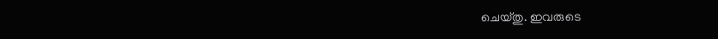ചെയ്തു. ഇവരുടെ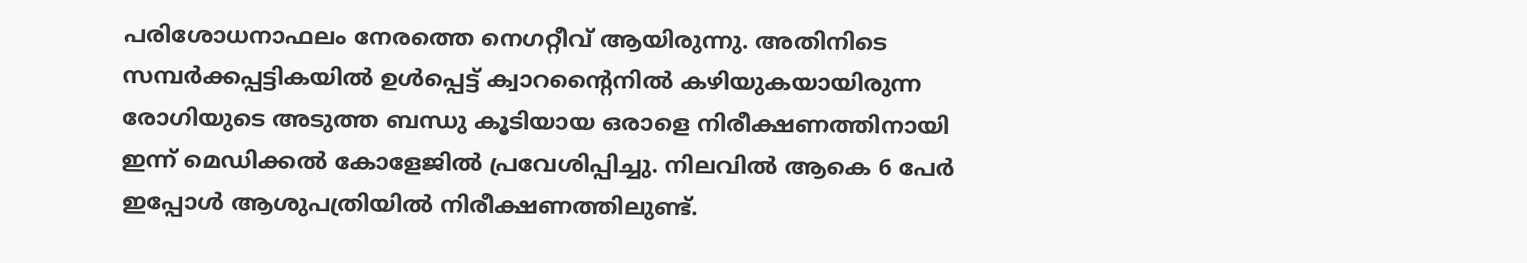പരിശോധനാഫലം നേരത്തെ നെഗറ്റീവ് ആയിരുന്നു. അതിനിടെ സമ്പർക്കപ്പട്ടികയിൽ ഉൾപ്പെട്ട് ക്വാറന്റൈനിൽ കഴിയുകയായിരുന്ന രോഗിയുടെ അടുത്ത ബന്ധു കൂടിയായ ഒരാളെ നിരീക്ഷണത്തിനായി ഇന്ന് മെഡിക്കൽ കോളേജിൽ പ്രവേശിപ്പിച്ചു. നിലവിൽ ആകെ 6 പേർ ഇപ്പോൾ ആശുപത്രിയിൽ നിരീക്ഷണത്തിലുണ്ട്.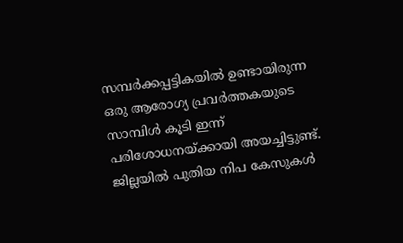സമ്പർക്കപ്പട്ടികയിൽ ഉണ്ടായിരുന്ന ഒരു ആരോഗ്യ പ്രവർത്തകയുടെ സാമ്പിൾ കൂടി ഇന്ന് പരിശോധനയ്ക്കായി അയച്ചിട്ടുണ്ട്.
ജില്ലയിൽ പുതിയ നിപ കേസുകൾ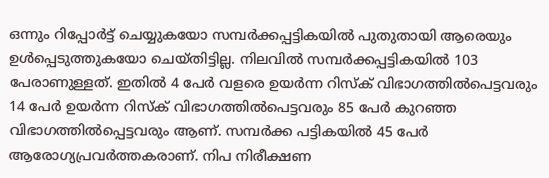ഒന്നും റിപ്പോർട്ട് ചെയ്യുകയോ സമ്പർക്കപ്പട്ടികയിൽ പുതുതായി ആരെയും ഉൾപ്പെടുത്തുകയോ ചെയ്തിട്ടില്ല. നിലവിൽ സമ്പർക്കപ്പട്ടികയിൽ 103 പേരാണുള്ളത്. ഇതിൽ 4 പേർ വളരെ ഉയർന്ന റിസ്ക് വിഭാഗത്തിൽപെട്ടവരും 14 പേർ ഉയർന്ന റിസ്ക് വിഭാഗത്തിൽപെട്ടവരും 85 പേർ കുറഞ്ഞ വിഭാഗത്തിൽപ്പെട്ടവരും ആണ്. സമ്പർക്ക പട്ടികയിൽ 45 പേർ ആരോഗ്യപ്രവർത്തകരാണ്. നിപ നിരീക്ഷണ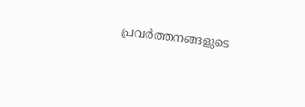പ്രവർത്തനങ്ങളുടെ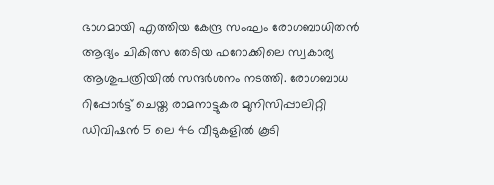ഭാഗമായി എത്തിയ കേന്ദ്ര സംഘം രോഗബാധിതൻ ആദ്യം ചികിത്സ തേടിയ ഫറോക്കിലെ സ്വകാര്യ ആശുപത്രിയിൽ സന്ദർശനം നടത്തി. രോഗബാധ റിപ്പോർട്ട് ചെയ്ത രാമനാട്ടുകര മുനിസിപ്പാലിറ്റി ഡിവിഷൻ 5 ലെ 46 വീടുകളിൽ കൂടി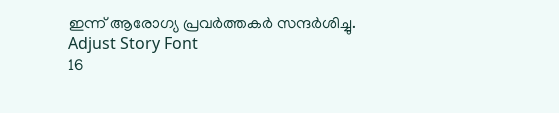ഇന്ന് ആരോഗ്യ പ്രവർത്തകർ സന്ദർശിച്ചു.
Adjust Story Font
16